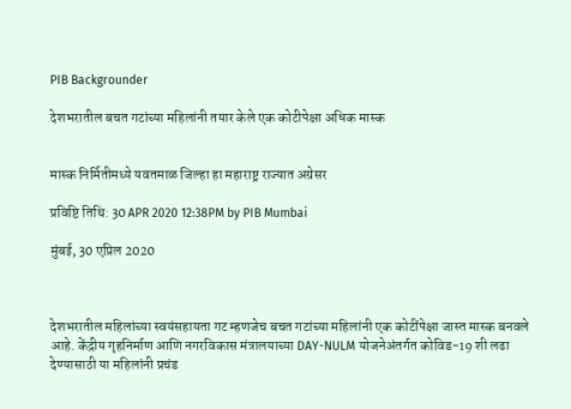PIB Backgrounder

देशभरातील बचत गटांच्या महिलांनी तयार केले एक कोटीपेक्षा अधिक मास्क


मास्क निर्मितीमध्ये यवतमाळ जिल्हा हा महाराष्ट्र राज्यात अग्रेसर

प्रविष्टि तिथि: 30 APR 2020 12:38PM by PIB Mumbai

मुंबई, 30 एप्रिल 2020



देशभरातील महिलांच्या स्वयंसहायता गट म्हणजेच बचत गटांच्या महिलांनी एक कोटींपेक्षा जास्त मास्क बनवले आहे. केंद्रीय गृहनिर्माण आणि नगरविकास मंत्रालयाच्या DAY-NULM योजनेअंतर्गत कोविड-19 शी लढा देण्यासाठी या महिलांनी प्रचंड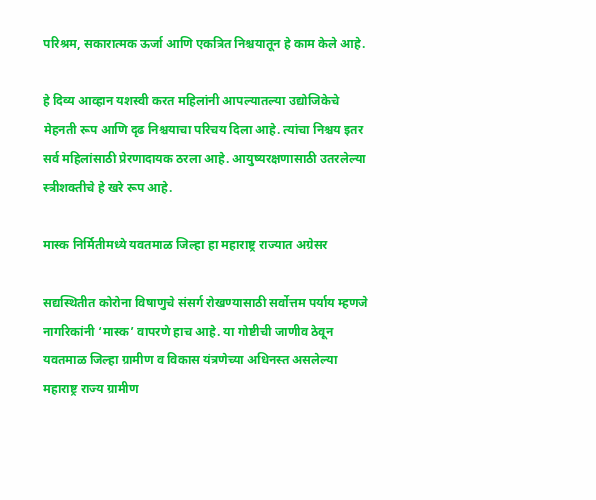परिश्रम, सकारात्मक ऊर्जा आणि एकत्रित निश्चयातून हे काम केले आहे.

हे दिव्य आव्हान यशस्वी करत महिलांनी आपल्यातल्या उद्योजिकेचे मेहनती रूप आणि दृढ निश्चयाचा परिचय दिला आहे. त्यांचा निश्चय इतर सर्व महिलांसाठी प्रेरणादायक ठरला आहे. आयुष्यरक्षणासाठी उतरलेल्या स्त्रीशक्तीचे हे खरे रूप आहे.

मास्क निर्मितीमध्ये यवतमाळ जिल्हा हा महाराष्ट्र राज्यात अग्रेसर

सद्यस्थितीत कोरोना विषाणुचे संसर्ग रोखण्यासाठी सर्वोत्तम पर्याय म्हणजे नागरिकांनी ‘मास्क’ वापरणे हाच आहे. या गोष्टीची जाणीव ठेवून यवतमाळ जिल्हा ग्रामीण व विकास यंत्रणेच्या अधिनस्त असलेल्या महाराष्ट्र राज्य ग्रामीण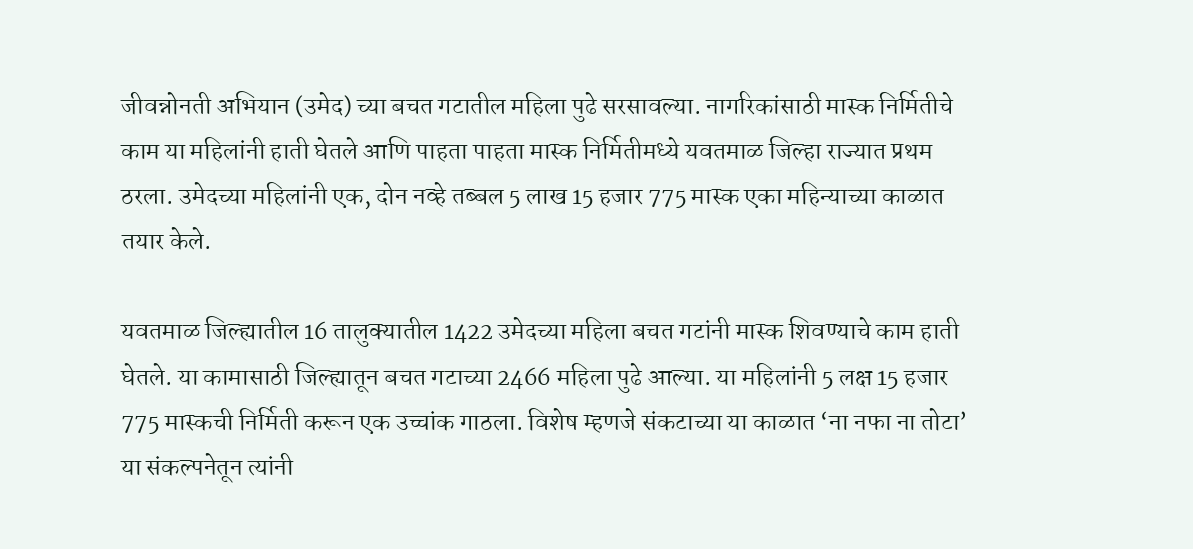जीवन्नोनती अभियान (उमेद) च्या बचत गटातील महिला पुढे सरसावल्या. नागरिकांसाठी मास्क निर्मितीचे काम या महिलांनी हाती घेतले आणि पाहता पाहता मास्क निर्मितीमध्ये यवतमाळ जिल्हा राज्यात प्रथम ठरला. उमेदच्या महिलांनी एक, दोन नव्हे तब्बल 5 लाख 15 हजार 775 मास्क एका महिन्याच्या काळात तयार केले.

यवतमाळ जिल्ह्यातील 16 तालुक्यातील 1422 उमेदच्या महिला बचत गटांनी मास्क शिवण्याचे काम हाती घेतले. या कामासाठी जिल्ह्यातून बचत गटाच्या 2466 महिला पुढे आल्या. या महिलांनी 5 लक्ष 15 हजार 775 मास्कची निर्मिती करून एक उच्चांक गाठला. विशेष म्हणजे संकटाच्या या काळात ‘ना नफा ना तोटा’ या संकल्पनेतून त्यांनी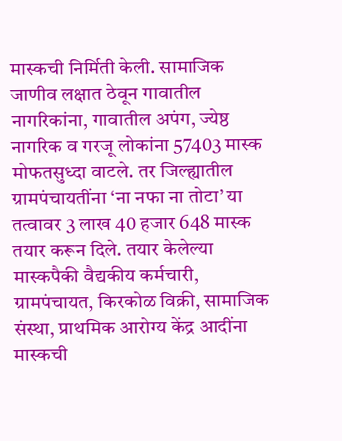मास्कची निर्मिती केली. सामाजिक जाणीव लक्षात ठेवून गावातील नागरिकांना, गावातील अपंग, ज्येष्ठ नागरिक व गरजू लोकांना 57403 मास्क मोफतसुध्दा वाटले. तर जिल्ह्यातील ग्रामपंचायतींना ‘ना नफा ना तोटा’ या तत्वावर 3 लाख 40 हजार 648 मास्क तयार करून दिले. तयार केलेल्या मास्कपैकी वैद्यकीय कर्मचारी, ग्रामपंचायत, किरकोळ विक्री, सामाजिक संस्था, प्राथमिक आरोग्य केंद्र आदींना मास्कची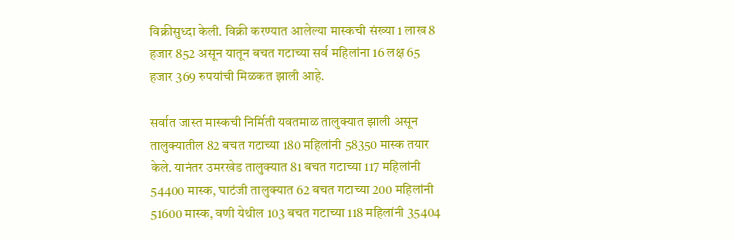विक्रीसुध्दा केली. विक्री करण्यात आलेल्या मास्कची संख्या 1 लाख 8 हजार 852 असून यातून बचत गटाच्या सर्व महिलांना 16 लक्ष 65 हजार 369 रुपयांची मिळकत झाली आहे.

सर्वात जास्त मास्कची निर्मिती यवतमाळ तालुक्यात झाली असून तालुक्यातील 82 बचत गटाच्या 180 महिलांनी 58350 मास्क तयार केले. यानंतर उमरखेड तालुक्यात 81 बचत गटाच्या 117 महिलांनी 54400 मास्क, घाटंजी तालुक्यात 62 बचत गटाच्या 200 महिलांनी 51600 मास्क, वणी येथील 103 बचत गटाच्या 118 महिलांनी 35404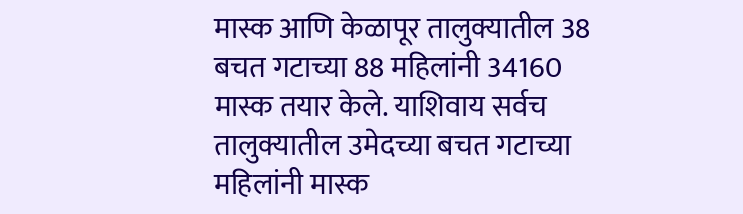मास्क आणि केळापूर तालुक्यातील 38 बचत गटाच्या 88 महिलांनी 34160 मास्क तयार केले. याशिवाय सर्वच तालुक्यातील उमेदच्या बचत गटाच्या महिलांनी मास्क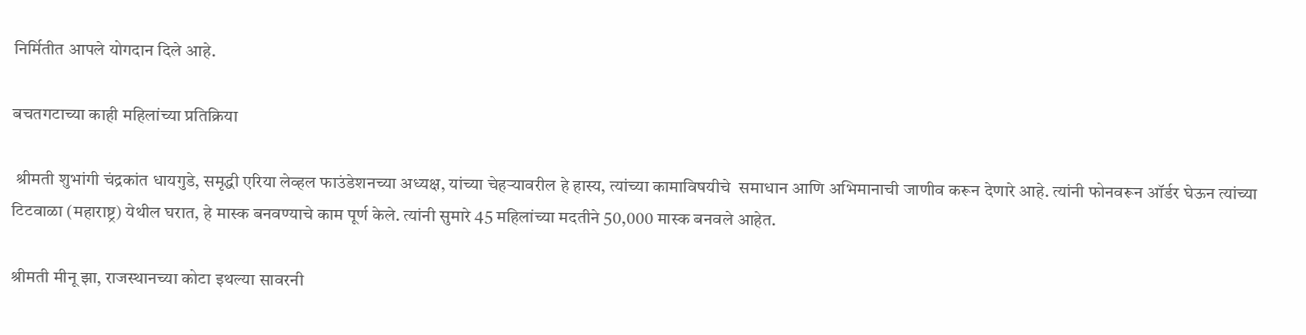निर्मितीत आपले योगदान दिले आहे.

बचतगटाच्या काही महिलांच्या प्रतिक्रिया

 श्रीमती शुभांगी चंद्रकांत धायगुडे, समृद्धी एरिया लेव्हल फाउंडेशनच्या अध्यक्ष, यांच्या चेहऱ्यावरील हे हास्य, त्यांच्या कामाविषयीचे  समाधान आणि अभिमानाची जाणीव करून देणारे आहे. त्यांनी फोनवरून ऑर्डर घेऊन त्यांच्या टिटवाळा (महाराष्ट्र) येथील घरात, हे मास्क बनवण्याचे काम पूर्ण केले. त्यांनी सुमारे 45 महिलांच्या मदतीने 50,000 मास्क बनवले आहेत.

श्रीमती मीनू झा, राजस्थानच्या कोटा इथल्या सावरनी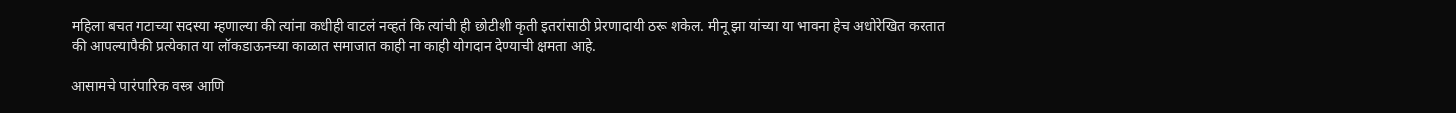महिला बचत गटाच्या सदस्या म्हणाल्या की त्यांना कधीही वाटलं नव्हतं कि त्यांची ही छोटीशी कृती इतरांसाठी प्रेरणादायी ठरू शकेल. मीनू झा यांच्या या भावना हेच अधोरेखित करतात की आपल्यापैकी प्रत्येकात या लॉकडाऊनच्या काळात समाजात काही ना काही योगदान देण्याची क्षमता आहे.

आसामचे पारंपारिक वस्त्र आणि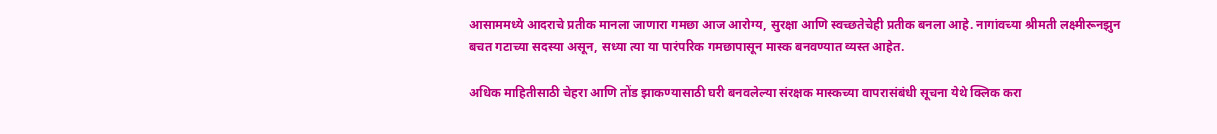आसाममध्ये आदराचे प्रतीक मानला जाणारा गमछा आज आरोग्य, सुरक्षा आणि स्वच्छतेचेही प्रतीक बनला आहे. नागांवच्या श्रीमती लक्ष्मीरूनझुन बचत गटाच्या सदस्या असून, सध्या त्या या पारंपरिक गमछापासून मास्क बनवण्यात व्यस्त आहेत.

अधिक माहितीसाठी चेहरा आणि तोंड झाकण्यासाठी घरी बनवलेल्या संरक्षक मास्कच्या वापरासंबंधी सूचना येथे क्लिक करा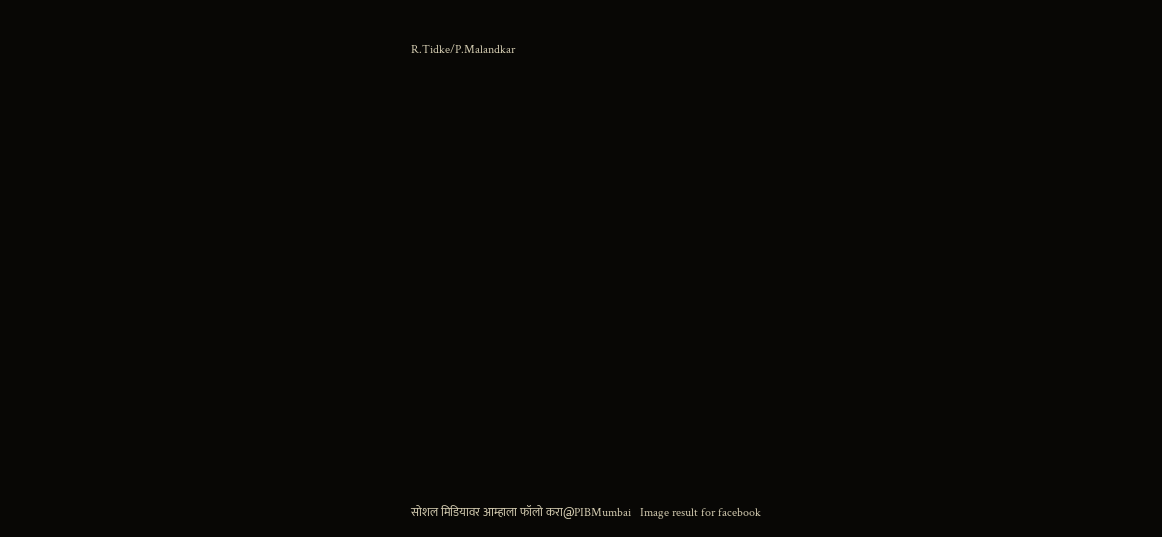R.Tidke/P.Malandkar



















सोशल मिडियावर आम्हाला फॉलो करा@PIBMumbai   Image result for facebook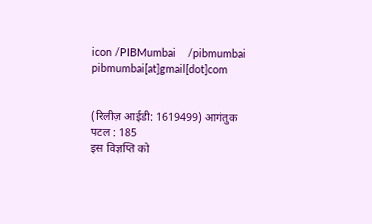icon /PIBMumbai    /pibmumbai  pibmumbai[at]gmail[dot]com


(रिलीज़ आईडी: 1619499) आगंतुक पटल : 185
इस विज्ञप्ति को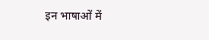इन भाषाओं में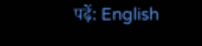पढ़ें: English